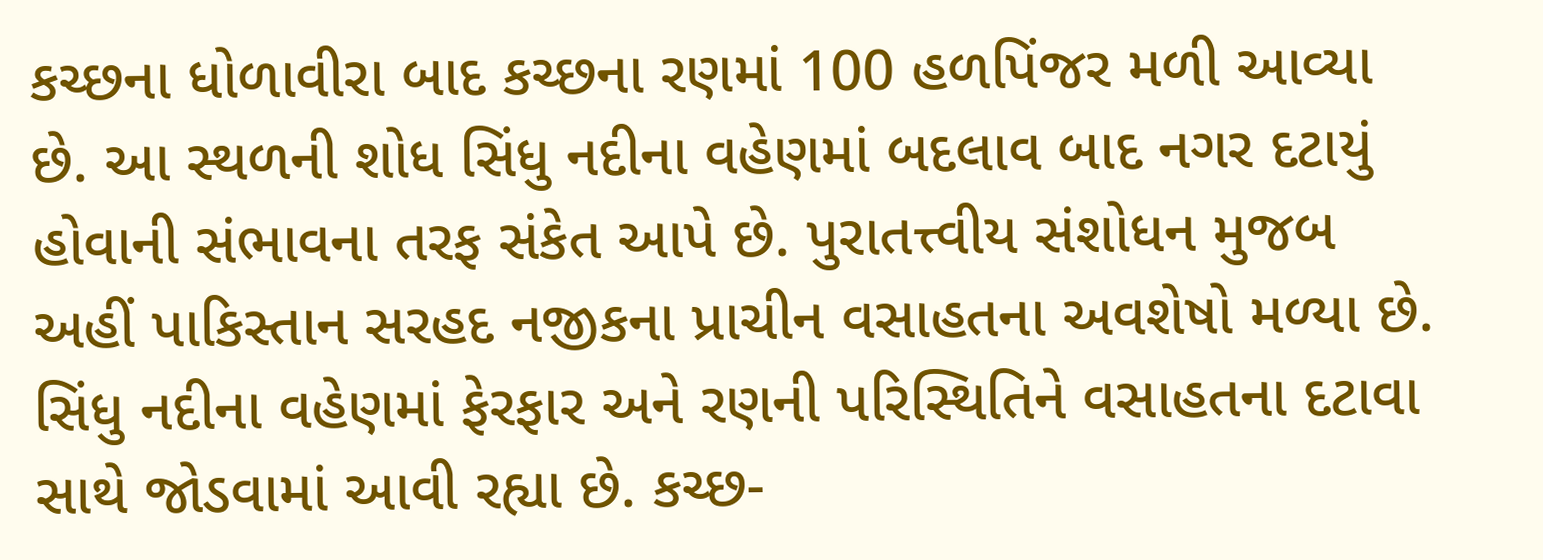કચ્છના ધોળાવીરા બાદ કચ્છના રણમાં 100 હળપિંજર મળી આવ્યા છે. આ સ્થળની શોધ સિંધુ નદીના વહેણમાં બદલાવ બાદ નગર દટાયું હોવાની સંભાવના તરફ સંકેત આપે છે. પુરાતત્ત્વીય સંશોધન મુજબ અહીં પાકિસ્તાન સરહદ નજીકના પ્રાચીન વસાહતના અવશેષો મળ્યા છે. સિંધુ નદીના વહેણમાં ફેરફાર અને રણની પરિસ્થિતિને વસાહતના દટાવા સાથે જોડવામાં આવી રહ્યા છે. કચ્છ-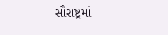સૌરાષ્ટ્રમાં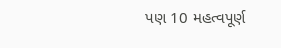પણ 10 મહત્વપૂર્ણ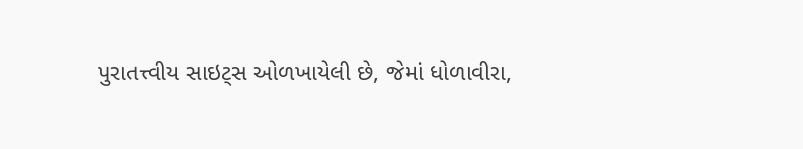પુરાતત્ત્વીય સાઇટ્સ ઓળખાયેલી છે, જેમાં ધોળાવીરા,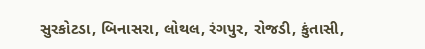સુરકોટડા, બિનાસરા, લોથલ, રંગપુર, રોજડી, કુંતાસી,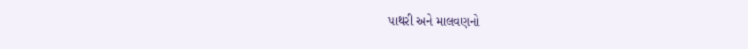પાથરી અને માલવણનો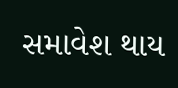સમાવેશ થાય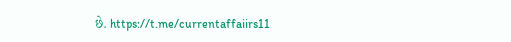છે. https://t.me/currentaffaiirs11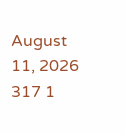August 11, 2026 317 1